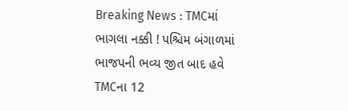Breaking News : TMCમાં ભાગલા નક્કી ! પશ્ચિમ બંગાળમાં ભાજપની ભવ્ય જીત બાદ હવે TMCના 12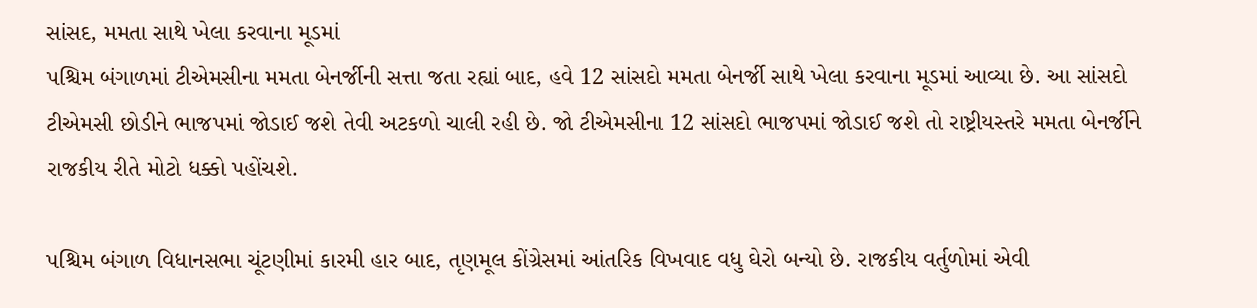સાંસદ, મમતા સાથે ખેલા કરવાના મૂડમાં
પશ્ચિમ બંગાળમાં ટીએમસીના મમતા બેનર્જીની સત્તા જતા રહ્યાં બાદ, હવે 12 સાંસદો મમતા બેનર્જી સાથે ખેલા કરવાના મૂડમાં આવ્યા છે. આ સાંસદો ટીએમસી છોડીને ભાજપમાં જોડાઈ જશે તેવી અટકળો ચાલી રહી છે. જો ટીએમસીના 12 સાંસદો ભાજપમાં જોડાઈ જશે તો રાષ્ટ્રીયસ્તરે મમતા બેનર્જીને રાજકીય રીતે મોટો ધક્કો પહોંચશે.

પશ્ચિમ બંગાળ વિધાનસભા ચૂંટણીમાં કારમી હાર બાદ, તૃણમૂલ કોંગ્રેસમાં આંતરિક વિખવાદ વધુ ઘેરો બન્યો છે. રાજકીય વર્તુળોમાં એવી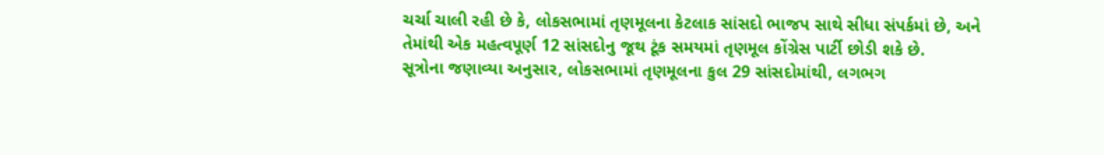ચર્ચા ચાલી રહી છે કે, લોકસભામાં તૃણમૂલના કેટલાક સાંસદો ભાજપ સાથે સીધા સંપર્કમાં છે, અને તેમાંથી એક મહત્વપૂર્ણ 12 સાંસદોનુ જૂથ ટૂંક સમયમાં તૃણમૂલ કોંગ્રેસ પાર્ટી છોડી શકે છે.
સૂત્રોના જણાવ્યા અનુસાર, લોકસભામાં તૃણમૂલના કુલ 29 સાંસદોમાંથી, લગભગ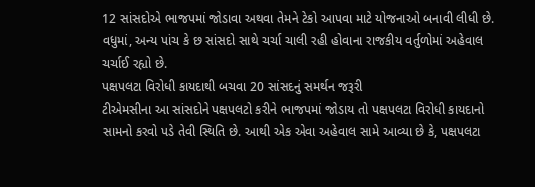12 સાંસદોએ ભાજપમાં જોડાવા અથવા તેમને ટેકો આપવા માટે યોજનાઓ બનાવી લીધી છે. વધુમાં, અન્ય પાંચ કે છ સાંસદો સાથે ચર્ચા ચાલી રહી હોવાના રાજકીય વર્તુળોમાં અહેવાલ ચર્ચાઈ રહ્યો છે.
પક્ષપલટા વિરોધી કાયદાથી બચવા 20 સાંસદનું સમર્થન જરૂરી
ટીએમસીના આ સાંસદોને પક્ષપલટો કરીને ભાજપમાં જોડાય તો પક્ષપલટા વિરોધી કાયદાનો સામનો કરવો પડે તેવી સ્થિતિ છે. આથી એક એવા અહેવાલ સામે આવ્યા છે કે, પક્ષપલટા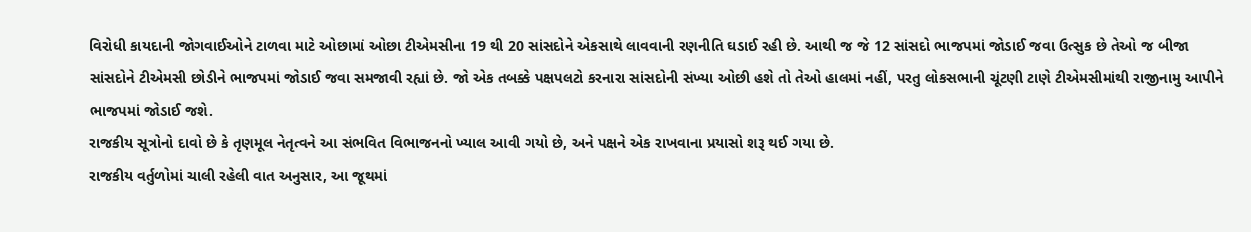વિરોધી કાયદાની જોગવાઈઓને ટાળવા માટે ઓછામાં ઓછા ટીએમસીના 19 થી 20 સાંસદોને એકસાથે લાવવાની રણનીતિ ઘડાઈ રહી છે. આથી જ જે 12 સાંસદો ભાજપમાં જોડાઈ જવા ઉત્સુક છે તેઓ જ બીજા સાંસદોને ટીએમસી છોડીને ભાજપમાં જોડાઈ જવા સમજાવી રહ્યાં છે. જો એક તબક્કે પક્ષપલટો કરનારા સાંસદોની સંખ્યા ઓછી હશે તો તેઓ હાલમાં નહીં, પરતુ લોકસભાની ચૂંટણી ટાણે ટીએમસીમાંથી રાજીનામુ આપીને ભાજપમાં જોડાઈ જશે.
રાજકીય સૂત્રોનો દાવો છે કે તૃણમૂલ નેતૃત્વને આ સંભવિત વિભાજનનો ખ્યાલ આવી ગયો છે, અને પક્ષને એક રાખવાના પ્રયાસો શરૂ થઈ ગયા છે.
રાજકીય વર્તુળોમાં ચાલી રહેલી વાત અનુસાર, આ જૂથમાં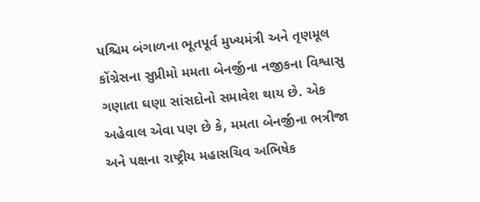પશ્ચિમ બંગાળના ભૂતપૂર્વ મુખ્યમંત્રી અને તૃણમૂલ કોંગ્રેસના સુપ્રીમો મમતા બેનર્જીના નજીકના વિશ્વાસુ ગણાતા ઘણા સાંસદોનો સમાવેશ થાય છે. એક અહેવાલ એવા પણ છે કે, મમતા બેનર્જીના ભત્રીજા અને પક્ષના રાષ્ટ્રીય મહાસચિવ અભિષેક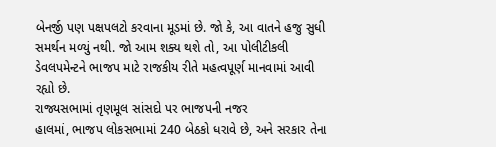બેનર્જી પણ પક્ષપલટો કરવાના મૂડમાં છે. જો કે, આ વાતને હજુ સુધી સમર્થન મળ્યું નથી. જો આમ શક્ય થશે તો, આ પોલીટીકલી ડેવલપમેન્ટને ભાજપ માટે રાજકીય રીતે મહત્વપૂર્ણ માનવામાં આવી રહ્યો છે.
રાજ્યસભામાં તૃણમૂલ સાંસદો પર ભાજપની નજર
હાલમાં, ભાજપ લોકસભામાં 240 બેઠકો ધરાવે છે, અને સરકાર તેના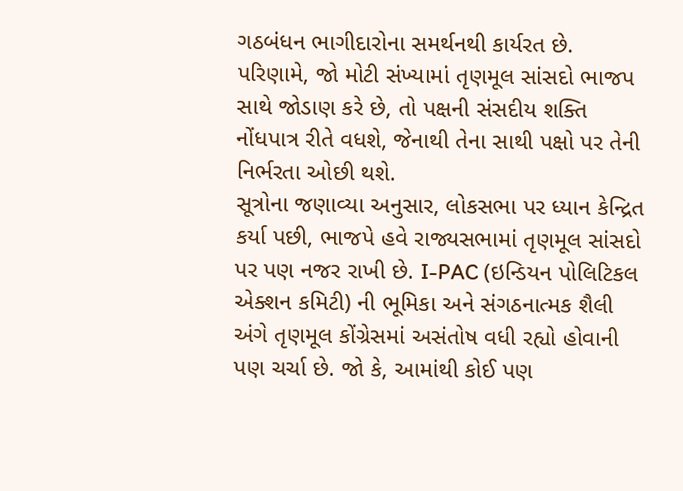ગઠબંધન ભાગીદારોના સમર્થનથી કાર્યરત છે. પરિણામે, જો મોટી સંખ્યામાં તૃણમૂલ સાંસદો ભાજપ સાથે જોડાણ કરે છે, તો પક્ષની સંસદીય શક્તિ નોંધપાત્ર રીતે વધશે, જેનાથી તેના સાથી પક્ષો પર તેની નિર્ભરતા ઓછી થશે.
સૂત્રોના જણાવ્યા અનુસાર, લોકસભા પર ધ્યાન કેન્દ્રિત કર્યા પછી, ભાજપે હવે રાજ્યસભામાં તૃણમૂલ સાંસદો પર પણ નજર રાખી છે. I-PAC (ઇન્ડિયન પોલિટિકલ એક્શન કમિટી) ની ભૂમિકા અને સંગઠનાત્મક શૈલી અંગે તૃણમૂલ કોંગ્રેસમાં અસંતોષ વધી રહ્યો હોવાની પણ ચર્ચા છે. જો કે, આમાંથી કોઈ પણ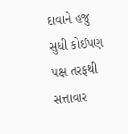દાવાને હજુ સુધી કોઈપણ પક્ષ તરફથી સત્તાવાર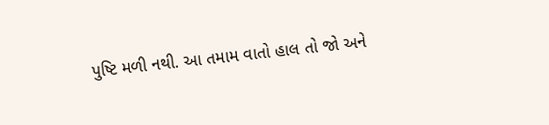પુષ્ટિ મળી નથી. આ તમામ વાતો હાલ તો જો અને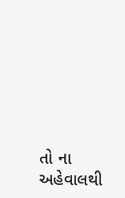તો ના અહેવાલથી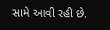સામે આવી રહી છે.